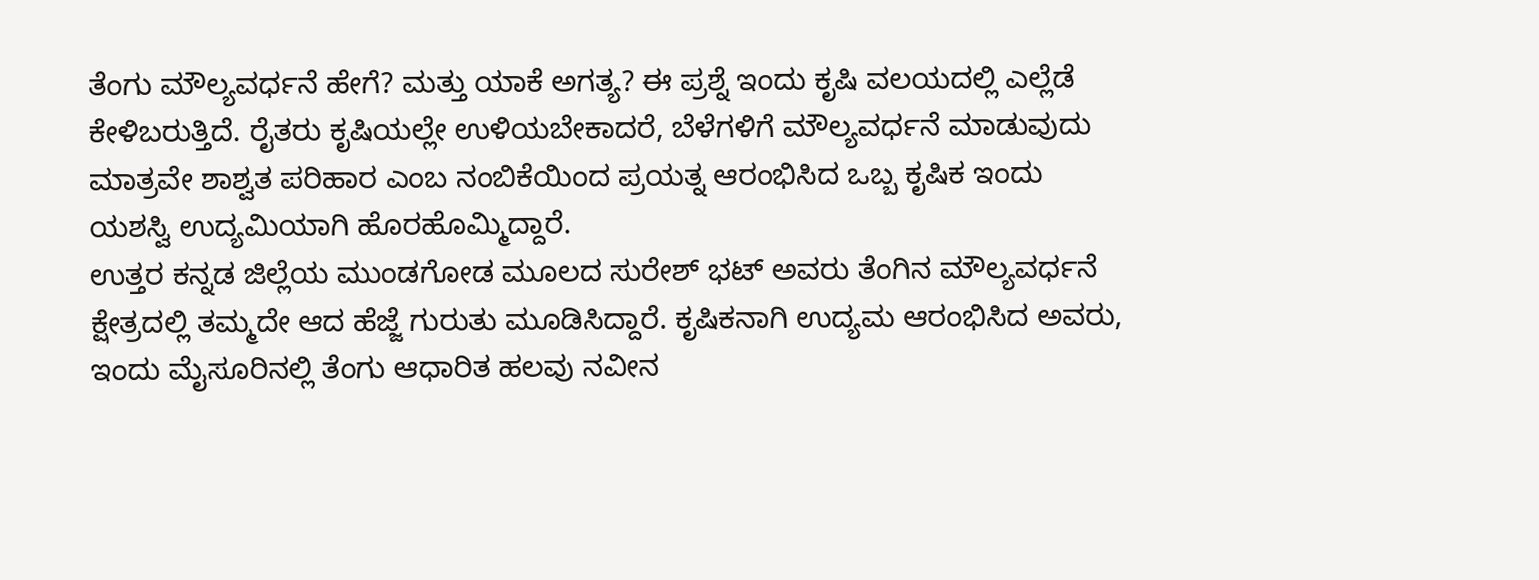ತೆಂಗು ಮೌಲ್ಯವರ್ಧನೆ ಹೇಗೆ? ಮತ್ತು ಯಾಕೆ ಅಗತ್ಯ? ಈ ಪ್ರಶ್ನೆ ಇಂದು ಕೃಷಿ ವಲಯದಲ್ಲಿ ಎಲ್ಲೆಡೆ ಕೇಳಿಬರುತ್ತಿದೆ. ರೈತರು ಕೃಷಿಯಲ್ಲೇ ಉಳಿಯಬೇಕಾದರೆ, ಬೆಳೆಗಳಿಗೆ ಮೌಲ್ಯವರ್ಧನೆ ಮಾಡುವುದು ಮಾತ್ರವೇ ಶಾಶ್ವತ ಪರಿಹಾರ ಎಂಬ ನಂಬಿಕೆಯಿಂದ ಪ್ರಯತ್ನ ಆರಂಭಿಸಿದ ಒಬ್ಬ ಕೃಷಿಕ ಇಂದು ಯಶಸ್ವಿ ಉದ್ಯಮಿಯಾಗಿ ಹೊರಹೊಮ್ಮಿದ್ದಾರೆ.
ಉತ್ತರ ಕನ್ನಡ ಜಿಲ್ಲೆಯ ಮುಂಡಗೋಡ ಮೂಲದ ಸುರೇಶ್ ಭಟ್ ಅವರು ತೆಂಗಿನ ಮೌಲ್ಯವರ್ಧನೆ ಕ್ಷೇತ್ರದಲ್ಲಿ ತಮ್ಮದೇ ಆದ ಹೆಜ್ಜೆ ಗುರುತು ಮೂಡಿಸಿದ್ದಾರೆ. ಕೃಷಿಕನಾಗಿ ಉದ್ಯಮ ಆರಂಭಿಸಿದ ಅವರು, ಇಂದು ಮೈಸೂರಿನಲ್ಲಿ ತೆಂಗು ಆಧಾರಿತ ಹಲವು ನವೀನ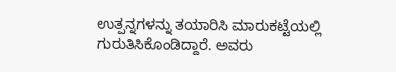ಉತ್ಪನ್ನಗಳನ್ನು ತಯಾರಿಸಿ ಮಾರುಕಟ್ಟೆಯಲ್ಲಿ ಗುರುತಿಸಿಕೊಂಡಿದ್ದಾರೆ. ಅವರು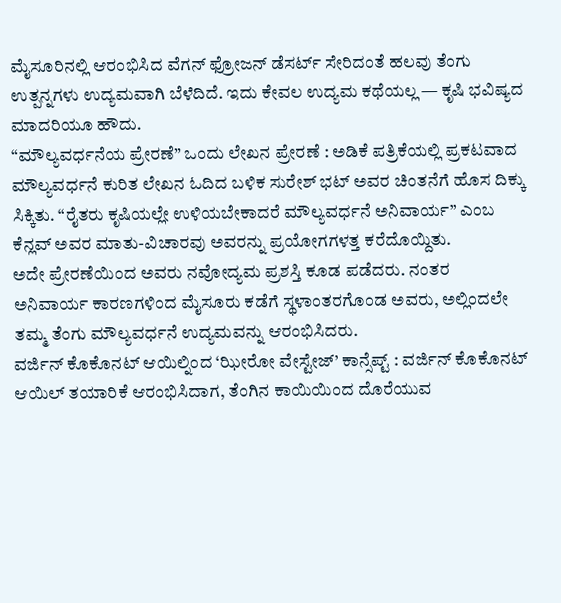ಮೈಸೂರಿನಲ್ಲಿ ಆರಂಭಿಸಿದ ವೆಗನ್ ಫ್ರೋಜನ್ ಡೆಸರ್ಟ್ ಸೇರಿದಂತೆ ಹಲವು ತೆಂಗು ಉತ್ಪನ್ನಗಳು ಉದ್ಯಮವಾಗಿ ಬೆಳೆದಿದೆ. ಇದು ಕೇವಲ ಉದ್ಯಮ ಕಥೆಯಲ್ಲ — ಕೃಷಿ ಭವಿಷ್ಯದ ಮಾದರಿಯೂ ಹೌದು.
“ಮೌಲ್ಯವರ್ಧನೆಯ ಪ್ರೇರಣೆ” ಒಂದು ಲೇಖನ ಪ್ರೇರಣೆ : ಅಡಿಕೆ ಪತ್ರಿಕೆಯಲ್ಲಿ ಪ್ರಕಟವಾದ ಮೌಲ್ಯವರ್ಧನೆ ಕುರಿತ ಲೇಖನ ಓದಿದ ಬಳಿಕ ಸುರೇಶ್ ಭಟ್ ಅವರ ಚಿಂತನೆಗೆ ಹೊಸ ದಿಕ್ಕು ಸಿಕ್ಕಿತು. “ರೈತರು ಕೃಷಿಯಲ್ಲೇ ಉಳಿಯಬೇಕಾದರೆ ಮೌಲ್ಯವರ್ಧನೆ ಅನಿವಾರ್ಯ” ಎಂಬ ಕೆನ್ಲವ್ ಅವರ ಮಾತು-ವಿಚಾರವು ಅವರನ್ನು ಪ್ರಯೋಗಗಳತ್ತ ಕರೆದೊಯ್ದಿತು.
ಅದೇ ಪ್ರೇರಣೆಯಿಂದ ಅವರು ನವೋದ್ಯಮ ಪ್ರಶಸ್ತಿ ಕೂಡ ಪಡೆದರು. ನಂತರ ಅನಿವಾರ್ಯ ಕಾರಣಗಳಿಂದ ಮೈಸೂರು ಕಡೆಗೆ ಸ್ಥಳಾಂತರಗೊಂಡ ಅವರು, ಅಲ್ಲಿಂದಲೇ ತಮ್ಮ ತೆಂಗು ಮೌಲ್ಯವರ್ಧನೆ ಉದ್ಯಮವನ್ನು ಆರಂಭಿಸಿದರು.
ವರ್ಜಿನ್ ಕೊಕೊನಟ್ ಆಯಿಲ್ನಿಂದ ‘ಝೀರೋ ವೇಸ್ಟೇಜ್’ ಕಾನ್ಸೆಪ್ಟ್ : ವರ್ಜಿನ್ ಕೊಕೊನಟ್ ಆಯಿಲ್ ತಯಾರಿಕೆ ಆರಂಭಿಸಿದಾಗ, ತೆಂಗಿನ ಕಾಯಿಯಿಂದ ದೊರೆಯುವ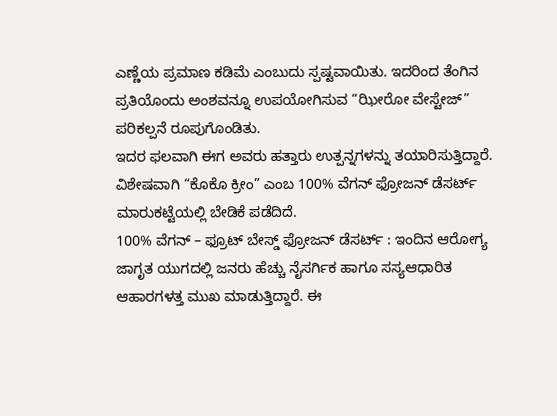ಎಣ್ಣೆಯ ಪ್ರಮಾಣ ಕಡಿಮೆ ಎಂಬುದು ಸ್ಪಷ್ಟವಾಯಿತು. ಇದರಿಂದ ತೆಂಗಿನ ಪ್ರತಿಯೊಂದು ಅಂಶವನ್ನೂ ಉಪಯೋಗಿಸುವ “ಝೀರೋ ವೇಸ್ಟೇಜ್” ಪರಿಕಲ್ಪನೆ ರೂಪುಗೊಂಡಿತು.
ಇದರ ಫಲವಾಗಿ ಈಗ ಅವರು ಹತ್ತಾರು ಉತ್ಪನ್ನಗಳನ್ನು ತಯಾರಿಸುತ್ತಿದ್ದಾರೆ. ವಿಶೇಷವಾಗಿ “ಕೊಕೊ ಕ್ರೀಂ” ಎಂಬ 100% ವೆಗನ್ ಫ್ರೋಜನ್ ಡೆಸರ್ಟ್ ಮಾರುಕಟ್ಟೆಯಲ್ಲಿ ಬೇಡಿಕೆ ಪಡೆದಿದೆ.
100% ವೆಗನ್ – ಫ್ರೂಟ್ ಬೇಸ್ಡ್ ಫ್ರೋಜನ್ ಡೆಸರ್ಟ್ : ಇಂದಿನ ಆರೋಗ್ಯ ಜಾಗೃತ ಯುಗದಲ್ಲಿ ಜನರು ಹೆಚ್ಚು ನೈಸರ್ಗಿಕ ಹಾಗೂ ಸಸ್ಯಆಧಾರಿತ ಆಹಾರಗಳತ್ತ ಮುಖ ಮಾಡುತ್ತಿದ್ದಾರೆ. ಈ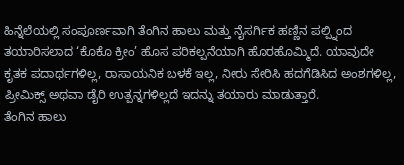ಹಿನ್ನೆಲೆಯಲ್ಲಿ ಸಂಪೂರ್ಣವಾಗಿ ತೆಂಗಿನ ಹಾಲು ಮತ್ತು ನೈಸರ್ಗಿಕ ಹಣ್ಣಿನ ಪಲ್ಪ್ನಿಂದ ತಯಾರಿಸಲಾದ ‘ಕೊಕೊ ಕ್ರೀಂ’ ಹೊಸ ಪರಿಕಲ್ಪನೆಯಾಗಿ ಹೊರಹೊಮ್ಮಿದೆ. ಯಾವುದೇ ಕೃತಕ ಪದಾರ್ಥಗಳಿಲ್ಲ, ರಾಸಾಯನಿಕ ಬಳಕೆ ಇಲ್ಲ, ನೀರು ಸೇರಿಸಿ ಹದಗೆಡಿಸಿದ ಅಂಶಗಳಿಲ್ಲ, ಪ್ರೀಮಿಕ್ಸ್ ಅಥವಾ ಡೈರಿ ಉತ್ಪನ್ನಗಳಿಲ್ಲದೆ ಇದನ್ನು ತಯಾರು ಮಾಡುತ್ತಾರೆ.
ತೆಂಗಿನ ಹಾಲು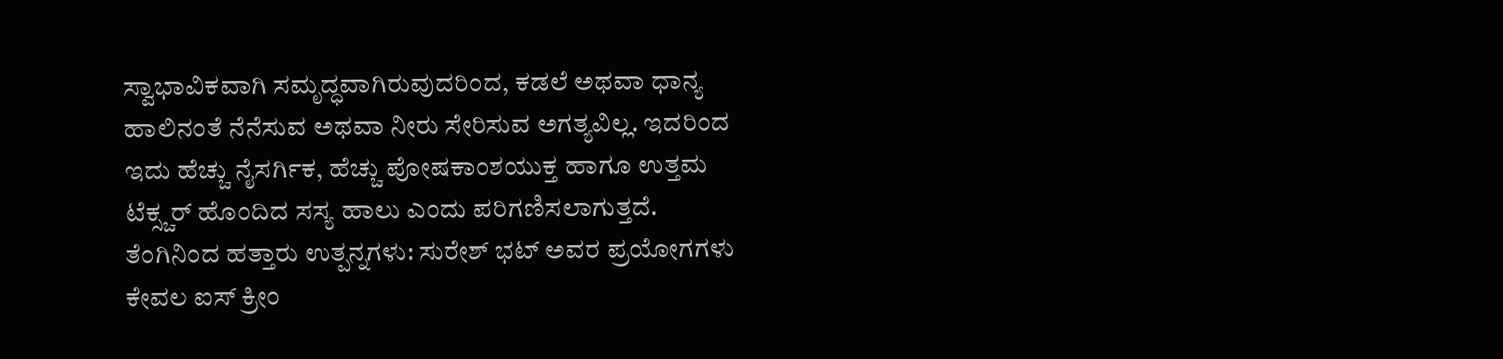ಸ್ವಾಭಾವಿಕವಾಗಿ ಸಮೃದ್ಧವಾಗಿರುವುದರಿಂದ, ಕಡಲೆ ಅಥವಾ ಧಾನ್ಯ ಹಾಲಿನಂತೆ ನೆನೆಸುವ ಅಥವಾ ನೀರು ಸೇರಿಸುವ ಅಗತ್ಯವಿಲ್ಲ. ಇದರಿಂದ ಇದು ಹೆಚ್ಚು ನೈಸರ್ಗಿಕ, ಹೆಚ್ಚು ಪೋಷಕಾಂಶಯುಕ್ತ ಹಾಗೂ ಉತ್ತಮ ಟೆಕ್ಸ್ಚರ್ ಹೊಂದಿದ ಸಸ್ಯ ಹಾಲು ಎಂದು ಪರಿಗಣಿಸಲಾಗುತ್ತದೆ.
ತೆಂಗಿನಿಂದ ಹತ್ತಾರು ಉತ್ಪನ್ನಗಳು: ಸುರೇಶ್ ಭಟ್ ಅವರ ಪ್ರಯೋಗಗಳು ಕೇವಲ ಐಸ್ ಕ್ರೀಂ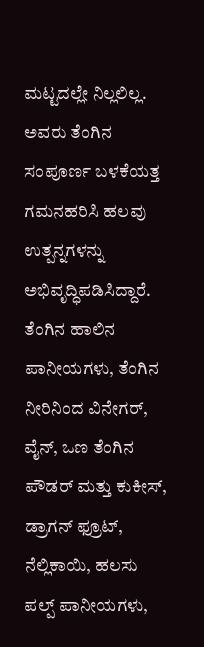ಮಟ್ಟದಲ್ಲೇ ನಿಲ್ಲಲಿಲ್ಲ. ಅವರು ತೆಂಗಿನ ಸಂಪೂರ್ಣ ಬಳಕೆಯತ್ತ ಗಮನಹರಿಸಿ ಹಲವು ಉತ್ಪನ್ನಗಳನ್ನು ಅಭಿವೃದ್ಧಿಪಡಿಸಿದ್ದಾರೆ. ತೆಂಗಿನ ಹಾಲಿನ ಪಾನೀಯಗಳು, ತೆಂಗಿನ ನೀರಿನಿಂದ ವಿನೇಗರ್, ವೈನ್, ಒಣ ತೆಂಗಿನ ಪೌಡರ್ ಮತ್ತು ಕುಕೀಸ್, ಡ್ರಾಗನ್ ಫ್ರೂಟ್, ನೆಲ್ಲಿಕಾಯಿ, ಹಲಸು ಪಲ್ಪ್ ಪಾನೀಯಗಳು,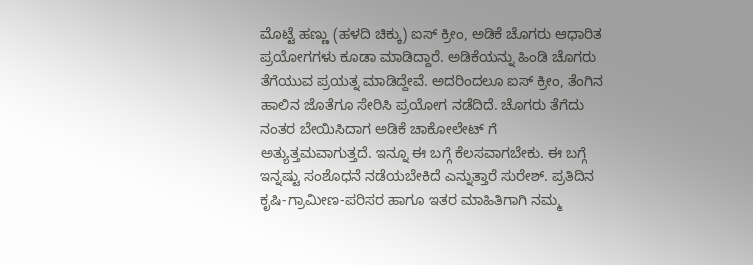ಮೊಟ್ಟೆ ಹಣ್ಣು (ಹಳದಿ ಚಿಕ್ಕು) ಐಸ್ ಕ್ರೀಂ, ಅಡಿಕೆ ಚೊಗರು ಆಧಾರಿತ ಪ್ರಯೋಗಗಳು ಕೂಡಾ ಮಾಡಿದ್ದಾರೆ. ಅಡಿಕೆಯನ್ನು ಹಿಂಡಿ ಚೊಗರು ತೆಗೆಯುವ ಪ್ರಯತ್ನ ಮಾಡಿದ್ದೇವೆ. ಅದರಿಂದಲೂ ಐಸ್ ಕ್ರೀಂ, ತೆಂಗಿನ ಹಾಲಿನ ಜೊತೆಗೂ ಸೇರಿಸಿ ಪ್ರಯೋಗ ನಡೆದಿದೆ. ಚೊಗರು ತೆಗೆದು ನಂತರ ಬೇಯಿಸಿದಾಗ ಅಡಿಕೆ ಚಾಕೋಲೇಟ್ ಗೆ ಅತ್ಯುತ್ತಮವಾಗುತ್ತದೆ. ಇನ್ನೂ ಈ ಬಗ್ಗೆ ಕೆಲಸವಾಗಬೇಕು. ಈ ಬಗ್ಗೆ ಇನ್ನಷ್ಟು ಸಂಶೊಧನೆ ನಡೆಯಬೇಕಿದೆ ಎನ್ನುತ್ತಾರೆ ಸುರೇಶ್. ಪ್ರತಿದಿನ ಕೃಷಿ-ಗ್ರಾಮೀಣ-ಪರಿಸರ ಹಾಗೂ ಇತರ ಮಾಹಿತಿಗಾಗಿ ನಮ್ಮ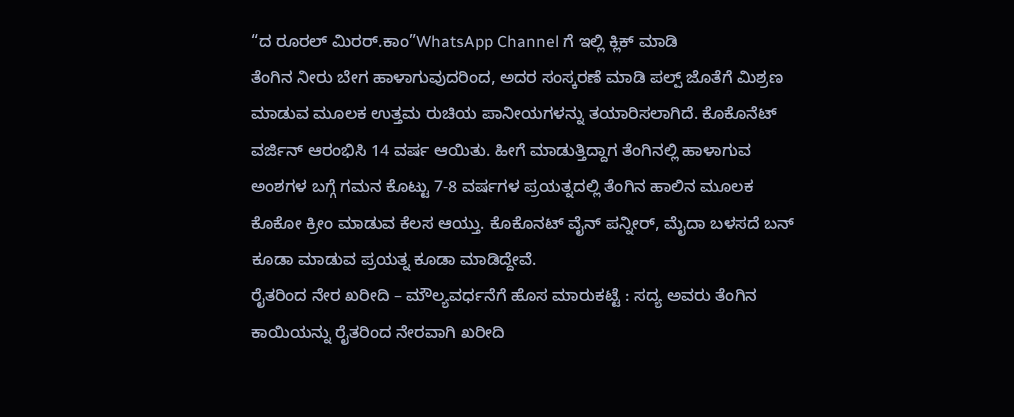“ದ ರೂರಲ್ ಮಿರರ್.ಕಾಂ”WhatsApp Channel ಗೆ ಇಲ್ಲಿ ಕ್ಲಿಕ್ ಮಾಡಿ
ತೆಂಗಿನ ನೀರು ಬೇಗ ಹಾಳಾಗುವುದರಿಂದ, ಅದರ ಸಂಸ್ಕರಣೆ ಮಾಡಿ ಪಲ್ಪ್ ಜೊತೆಗೆ ಮಿಶ್ರಣ ಮಾಡುವ ಮೂಲಕ ಉತ್ತಮ ರುಚಿಯ ಪಾನೀಯಗಳನ್ನು ತಯಾರಿಸಲಾಗಿದೆ. ಕೊಕೊನೆಟ್ ವರ್ಜಿನ್ ಆರಂಭಿಸಿ 14 ವರ್ಷ ಆಯಿತು. ಹೀಗೆ ಮಾಡುತ್ತಿದ್ದಾಗ ತೆಂಗಿನಲ್ಲಿ ಹಾಳಾಗುವ ಅಂಶಗಳ ಬಗ್ಗೆ ಗಮನ ಕೊಟ್ಟು 7-8 ವರ್ಷಗಳ ಪ್ರಯತ್ನದಲ್ಲಿ ತೆಂಗಿನ ಹಾಲಿನ ಮೂಲಕ ಕೊಕೋ ಕ್ರೀಂ ಮಾಡುವ ಕೆಲಸ ಆಯ್ತು. ಕೊಕೊನಟ್ ವೈನ್ ಪನ್ನೀರ್, ಮೈದಾ ಬಳಸದೆ ಬನ್ ಕೂಡಾ ಮಾಡುವ ಪ್ರಯತ್ನ ಕೂಡಾ ಮಾಡಿದ್ದೇವೆ.
ರೈತರಿಂದ ನೇರ ಖರೀದಿ – ಮೌಲ್ಯವರ್ಧನೆಗೆ ಹೊಸ ಮಾರುಕಟ್ಟೆ : ಸದ್ಯ ಅವರು ತೆಂಗಿನ ಕಾಯಿಯನ್ನು ರೈತರಿಂದ ನೇರವಾಗಿ ಖರೀದಿ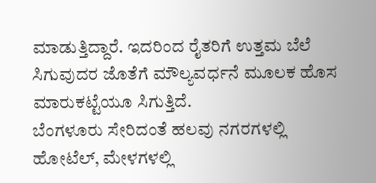ಮಾಡುತ್ತಿದ್ದಾರೆ. ಇದರಿಂದ ರೈತರಿಗೆ ಉತ್ತಮ ಬೆಲೆ ಸಿಗುವುದರ ಜೊತೆಗೆ ಮೌಲ್ಯವರ್ಧನೆ ಮೂಲಕ ಹೊಸ ಮಾರುಕಟ್ಟೆಯೂ ಸಿಗುತ್ತಿದೆ.
ಬೆಂಗಳೂರು ಸೇರಿದಂತೆ ಹಲವು ನಗರಗಳಲ್ಲಿ ಹೋಟೆಲ್, ಮೇಳಗಳಲ್ಲಿ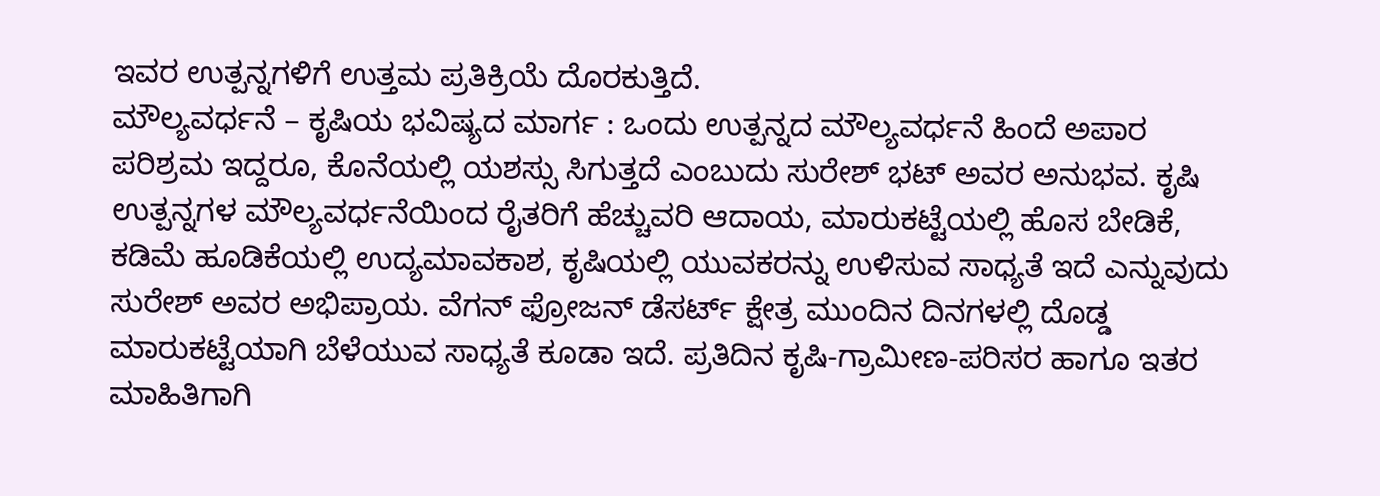ಇವರ ಉತ್ಪನ್ನಗಳಿಗೆ ಉತ್ತಮ ಪ್ರತಿಕ್ರಿಯೆ ದೊರಕುತ್ತಿದೆ.
ಮೌಲ್ಯವರ್ಧನೆ – ಕೃಷಿಯ ಭವಿಷ್ಯದ ಮಾರ್ಗ : ಒಂದು ಉತ್ಪನ್ನದ ಮೌಲ್ಯವರ್ಧನೆ ಹಿಂದೆ ಅಪಾರ ಪರಿಶ್ರಮ ಇದ್ದರೂ, ಕೊನೆಯಲ್ಲಿ ಯಶಸ್ಸು ಸಿಗುತ್ತದೆ ಎಂಬುದು ಸುರೇಶ್ ಭಟ್ ಅವರ ಅನುಭವ. ಕೃಷಿ ಉತ್ಪನ್ನಗಳ ಮೌಲ್ಯವರ್ಧನೆಯಿಂದ ರೈತರಿಗೆ ಹೆಚ್ಚುವರಿ ಆದಾಯ, ಮಾರುಕಟ್ಟೆಯಲ್ಲಿ ಹೊಸ ಬೇಡಿಕೆ, ಕಡಿಮೆ ಹೂಡಿಕೆಯಲ್ಲಿ ಉದ್ಯಮಾವಕಾಶ, ಕೃಷಿಯಲ್ಲಿ ಯುವಕರನ್ನು ಉಳಿಸುವ ಸಾಧ್ಯತೆ ಇದೆ ಎನ್ನುವುದು ಸುರೇಶ್ ಅವರ ಅಭಿಪ್ರಾಯ. ವೆಗನ್ ಫ್ರೋಜನ್ ಡೆಸರ್ಟ್ ಕ್ಷೇತ್ರ ಮುಂದಿನ ದಿನಗಳಲ್ಲಿ ದೊಡ್ಡ ಮಾರುಕಟ್ಟೆಯಾಗಿ ಬೆಳೆಯುವ ಸಾಧ್ಯತೆ ಕೂಡಾ ಇದೆ. ಪ್ರತಿದಿನ ಕೃಷಿ-ಗ್ರಾಮೀಣ-ಪರಿಸರ ಹಾಗೂ ಇತರ ಮಾಹಿತಿಗಾಗಿ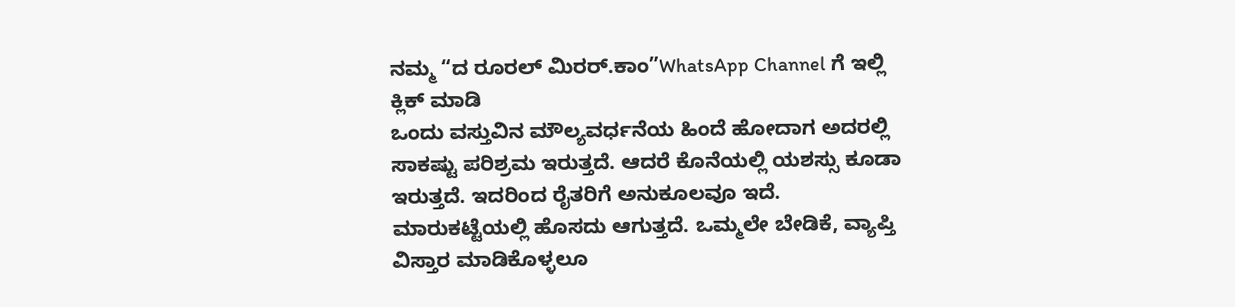ನಮ್ಮ “ದ ರೂರಲ್ ಮಿರರ್.ಕಾಂ”WhatsApp Channel ಗೆ ಇಲ್ಲಿ ಕ್ಲಿಕ್ ಮಾಡಿ
ಒಂದು ವಸ್ತುವಿನ ಮೌಲ್ಯವರ್ಧನೆಯ ಹಿಂದೆ ಹೋದಾಗ ಅದರಲ್ಲಿ ಸಾಕಷ್ಟು ಪರಿಶ್ರಮ ಇರುತ್ತದೆ. ಆದರೆ ಕೊನೆಯಲ್ಲಿ ಯಶಸ್ಸು ಕೂಡಾ ಇರುತ್ತದೆ. ಇದರಿಂದ ರೈತರಿಗೆ ಅನುಕೂಲವೂ ಇದೆ. ಮಾರುಕಟ್ಟೆಯಲ್ಲಿ ಹೊಸದು ಆಗುತ್ತದೆ. ಒಮ್ಮಲೇ ಬೇಡಿಕೆ, ವ್ಯಾಪ್ತಿ ವಿಸ್ತಾರ ಮಾಡಿಕೊಳ್ಳಲೂ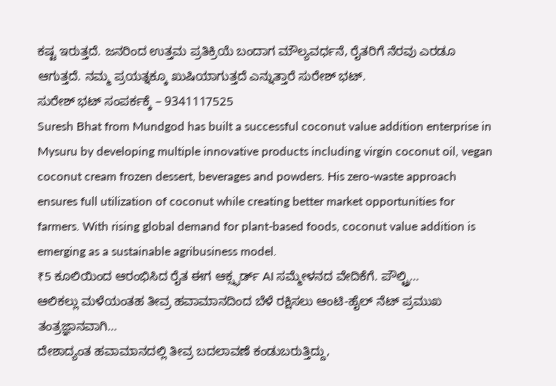ಕಷ್ಟ ಇರುತ್ತದೆ. ಜನರಿಂದ ಉತ್ತಮ ಪ್ರತಿಕ್ರಿಯೆ ಬಂದಾಗ ಮೌಲ್ಯವರ್ಧನೆ, ರೈತರಿಗೆ ನೆರವು ಎರಡೂ ಆಗುತ್ತದೆ. ನಮ್ಮ ಪ್ರಯತ್ನಕ್ಕೂ ಖುಷಿಯಾಗುತ್ತದೆ ಎನ್ನುತ್ತಾರೆ ಸುರೇಶ್ ಭಟ್.
ಸುರೇಶ್ ಭಟ್ ಸಂಪರ್ಕಕ್ಕೆ – 9341117525
Suresh Bhat from Mundgod has built a successful coconut value addition enterprise in Mysuru by developing multiple innovative products including virgin coconut oil, vegan coconut cream frozen dessert, beverages and powders. His zero-waste approach ensures full utilization of coconut while creating better market opportunities for farmers. With rising global demand for plant-based foods, coconut value addition is emerging as a sustainable agribusiness model.
₹5 ಕೂಲಿಯಿಂದ ಆರಂಭಿಸಿದ ರೈತ ಈಗ ಆಕ್ಸ್ಫರ್ಡ್ AI ಸಮ್ಮೇಳನದ ವೇದಿಕೆಗೆ. ಪೌಲ್ಟ್ರಿ…
ಆಲಿಕಲ್ಲು ಮಳೆಯಂತಹ ತೀವ್ರ ಹವಾಮಾನದಿಂದ ಬೆಳೆ ರಕ್ಷಿಸಲು ಆಂಟಿ-ಹೈಲ್ ನೆಟ್ ಪ್ರಮುಖ ತಂತ್ರಜ್ಞಾನವಾಗಿ…
ದೇಶಾದ್ಯಂತ ಹವಾಮಾನದಲ್ಲಿ ತೀವ್ರ ಬದಲಾವಣೆ ಕಂಡುಬರುತ್ತಿದ್ದು,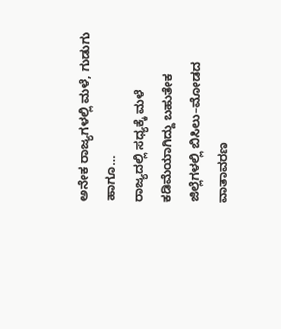ಅನೇಕ ರಾಜ್ಯಗಳಲ್ಲಿ ಮಳೆ, ಗುಡುಗು ಹಾಗೂ…
ರಾಜ್ಯದಲ್ಲಿ ಸಧ್ಯಕ್ಕೆ ಮಳೆ ಕಡಿಮೆಯಾಗಿದ್ದು ಬಹುತೇಕ ಜಿಲ್ಲೆಗಳಲ್ಲಿ ಬಿಸಿಲು–ಮೋಡದ ವಾತಾವರಣ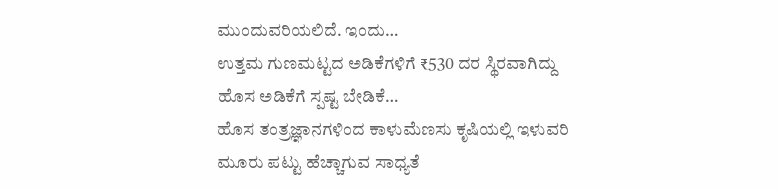ಮುಂದುವರಿಯಲಿದೆ. ಇಂದು…
ಉತ್ತಮ ಗುಣಮಟ್ಟದ ಅಡಿಕೆಗಳಿಗೆ ₹530 ದರ ಸ್ಥಿರವಾಗಿದ್ದು ಹೊಸ ಅಡಿಕೆಗೆ ಸ್ಪಷ್ಟ ಬೇಡಿಕೆ…
ಹೊಸ ತಂತ್ರಜ್ಞಾನಗಳಿಂದ ಕಾಳುಮೆಣಸು ಕೃಷಿಯಲ್ಲಿ ಇಳುವರಿ ಮೂರು ಪಟ್ಟು ಹೆಚ್ಚಾಗುವ ಸಾಧ್ಯತೆ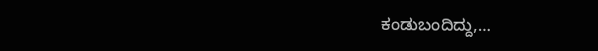ಕಂಡುಬಂದಿದ್ದು,…